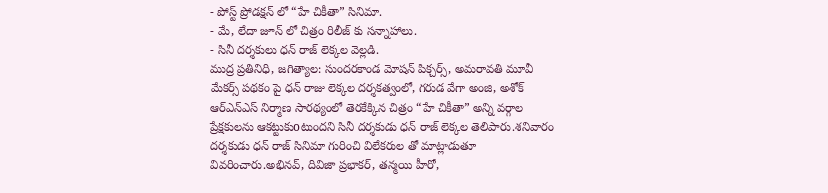- పోస్ట్ ప్రోడక్షన్ లో “హే చికీతా” సినిమా.
- మే, లేదా జూన్ లో చిత్రం రిలీజ్ కు సన్నాహాలు.
- సినీ దర్శకులు ధన్ రాజ్ లెక్కల వెల్లడి.
ముద్ర ప్రతినిధి, జగిత్యాల: సుందరకాండ మోషన్ పిక్చర్స్, అమరావతి మూవీ మేకర్స్ పథకం పై ధన్ రాజు లెక్కల దర్శకత్వంలో, గరుడ వేగా అంజి, అశోక్ ఆర్ఎన్ఎస్ నిర్మాణ సారథ్యంలో తెరకేక్కిన చిత్రం “హే చికీతా” అన్ని వర్గాల ప్రేక్షకులను ఆకట్టుకుoటుందని సినీ దర్శకుడు ధన్ రాజ్ లెక్కల తెలిపారు.శనివారం దర్శకుడు ధన్ రాజ్ సినిమా గురించి విలేకరుల తో మాట్లాడుతూ వివరించారు.అభినవ్, దివిజా ప్రభాకర్, తన్మయి హీరో,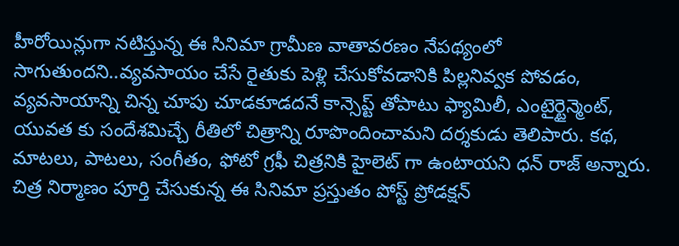హీరోయిన్లుగా నటిస్తున్న ఈ సినిమా గ్రామీణ వాతావరణం నేపథ్యంలో సాగుతుందని..వ్యవసాయం చేసే రైతుకు పెళ్లి చేసుకోవడానికి పిల్లనివ్వక పోవడం, వ్యవసాయాన్ని చిన్న చూపు చూడకూడదనే కాన్సెప్ట్ తోపాటు ఫ్యామిలీ, ఎంటైర్టైన్మెంట్, యువత కు సందేశమిచ్చే రీతిలో చిత్రాన్ని రూపొందించామని దర్శకుడు తెలిపారు. కథ, మాటలు, పాటలు, సంగీతం, ఫోటో గ్రఫీ చిత్రనికి హైలెట్ గా ఉంటాయని ధన్ రాజ్ అన్నారు. చిత్ర నిర్మాణం పూర్తి చేసుకున్న ఈ సినిమా ప్రస్తుతం పోస్ట్ ప్రోడక్షన్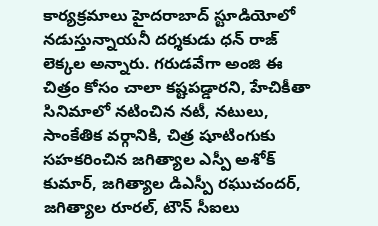కార్యక్రమాలు హైదరాబాద్ స్టూడియోలో నడుస్తున్నాయనీ దర్శకుడు ధన్ రాజ్ లెక్కల అన్నారు. గరుడవేగా అంజి ఈ చిత్రం కోసం చాలా కష్టపడ్డారని, హేచికీతా సినిమాలో నటించిన నటీ, నటులు, సాంకేతిక వర్గానికి, చిత్ర షూటింగుకు సహకరించిన జగిత్యాల ఎస్పీ అశోక్ కుమార్, జగిత్యాల డిఎస్పీ రఘుచందర్, జగిత్యాల రూరల్, టౌన్ సీఐలు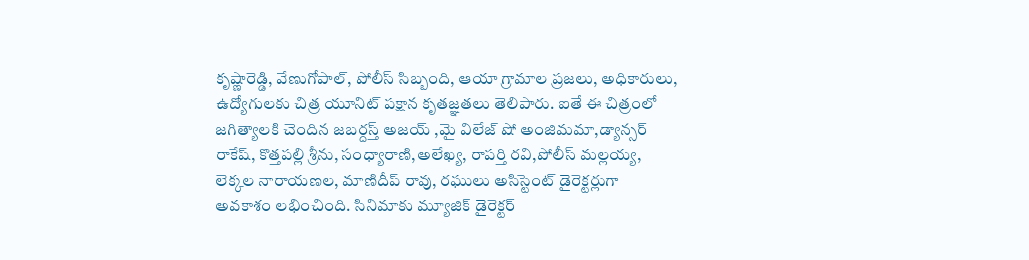కృష్ణారెడ్డి, వేణుగోపాల్, పోలీస్ సిబ్బంది, ఆయా గ్రామాల ప్రజలు, అధికారులు, ఉద్యోగులకు చిత్ర యూనిట్ పక్షాన కృతజ్ఞతలు తెలిపారు. ఐతే ఈ చిత్రంలో జగిత్యాలకి చెందిన జబర్దస్త్ అజయ్ ,మై విలేజ్ షో అంజిమమా,డ్యాన్సర్ రాకేష్, కొత్తపల్లి శ్రీను, సంధ్యారాణి,అలేఖ్య, రాపర్తి రవి,పోలీస్ మల్లయ్య, లెక్కల నారాయణల, మాణిదీప్ రావు, రఘులు అసిస్టెంట్ డైరెక్టర్లుగా అవకాశం లభించింది. సినిమాకు మ్యూజిక్ డైరెక్టర్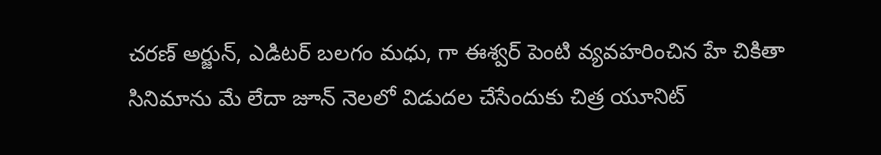చరణ్ అర్జున్, ఎడిటర్ బలగం మధు, గా ఈశ్వర్ పెంటి వ్యవహరించిన హే చికితా సినిమాను మే లేదా జూన్ నెలలో విడుదల చేసేందుకు చిత్ర యూనిట్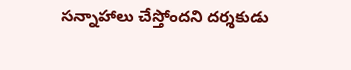సన్నాహాలు చేస్తోందని దర్శకుడు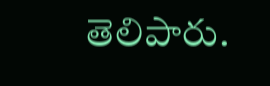తెలిపారు.